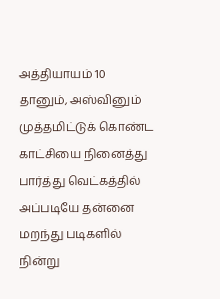அத்தியாயம் 10
தானும், அஸ்வினும் முத்தமிட்டுக் கொண்ட காட்சியை நினைத்து பார்த்து வெட்கத்தில் அப்படியே தன்னை மறந்து படிகளில் நின்று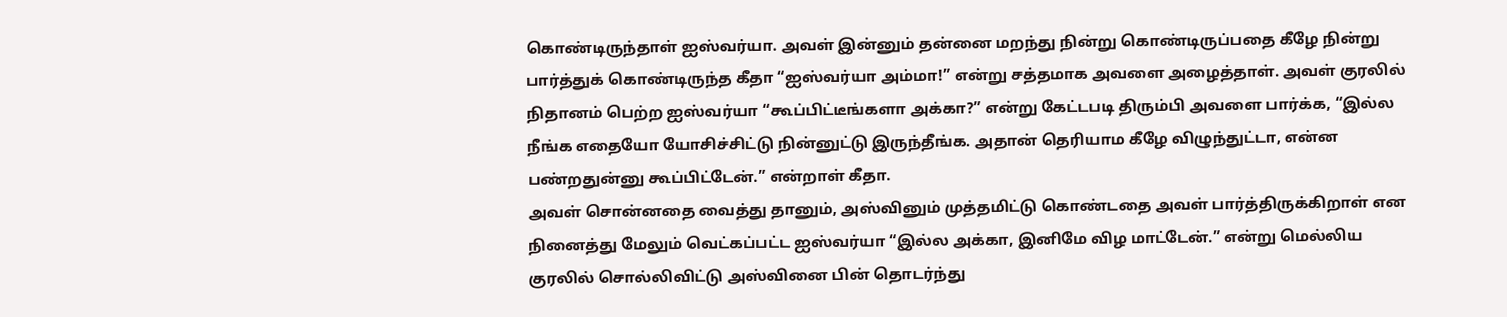கொண்டிருந்தாள் ஐஸ்வர்யா. அவள் இன்னும் தன்னை மறந்து நின்று கொண்டிருப்பதை கீழே நின்று பார்த்துக் கொண்டிருந்த கீதா “ஐஸ்வர்யா அம்மா!” என்று சத்தமாக அவளை அழைத்தாள். அவள் குரலில் நிதானம் பெற்ற ஐஸ்வர்யா “கூப்பிட்டீங்களா அக்கா?” என்று கேட்டபடி திரும்பி அவளை பார்க்க, “இல்ல நீங்க எதையோ யோசிச்சிட்டு நின்னுட்டு இருந்தீங்க. அதான் தெரியாம கீழே விழுந்துட்டா, என்ன பண்றதுன்னு கூப்பிட்டேன்.” என்றாள் கீதா.
அவள் சொன்னதை வைத்து தானும், அஸ்வினும் முத்தமிட்டு கொண்டதை அவள் பார்த்திருக்கிறாள் என நினைத்து மேலும் வெட்கப்பட்ட ஐஸ்வர்யா “இல்ல அக்கா, இனிமே விழ மாட்டேன்.” என்று மெல்லிய குரலில் சொல்லிவிட்டு அஸ்வினை பின் தொடர்ந்து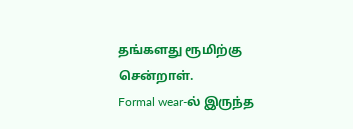தங்களது ரூமிற்கு சென்றாள்.
Formal wear-ல் இருந்த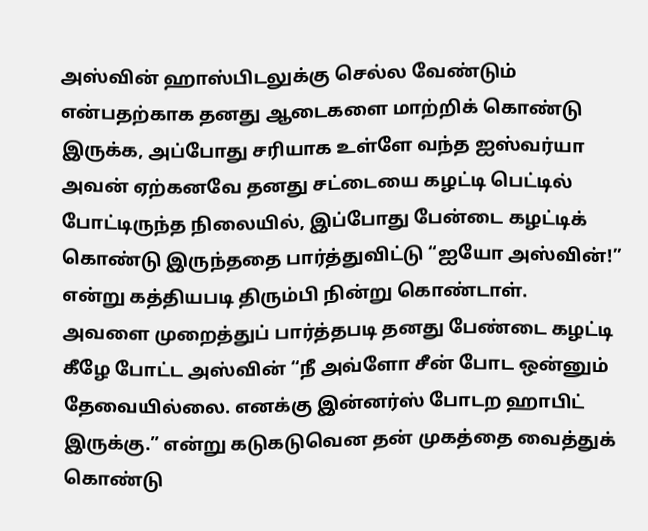அஸ்வின் ஹாஸ்பிடலுக்கு செல்ல வேண்டும் என்பதற்காக தனது ஆடைகளை மாற்றிக் கொண்டு இருக்க, அப்போது சரியாக உள்ளே வந்த ஐஸ்வர்யா அவன் ஏற்கனவே தனது சட்டையை கழட்டி பெட்டில் போட்டிருந்த நிலையில், இப்போது பேன்டை கழட்டிக் கொண்டு இருந்ததை பார்த்துவிட்டு “ஐயோ அஸ்வின்!” என்று கத்தியபடி திரும்பி நின்று கொண்டாள்.
அவளை முறைத்துப் பார்த்தபடி தனது பேண்டை கழட்டி கீழே போட்ட அஸ்வின் “நீ அவ்ளோ சீன் போட ஒன்னும் தேவையில்லை. எனக்கு இன்னர்ஸ் போடற ஹாபிட் இருக்கு.” என்று கடுகடுவென தன் முகத்தை வைத்துக் கொண்டு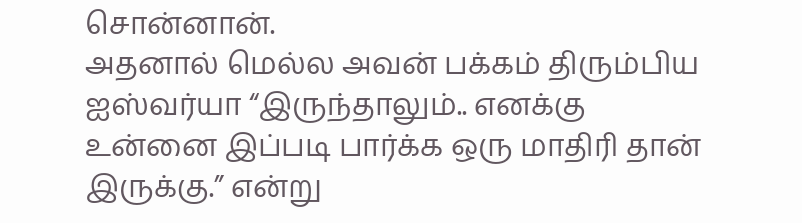சொன்னான்.
அதனால் மெல்ல அவன் பக்கம் திரும்பிய ஐஸ்வர்யா “இருந்தாலும்.. எனக்கு உன்னை இப்படி பார்க்க ஒரு மாதிரி தான் இருக்கு.” என்று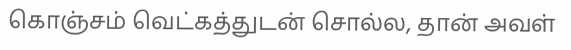கொஞ்சம் வெட்கத்துடன் சொல்ல, தான் அவள்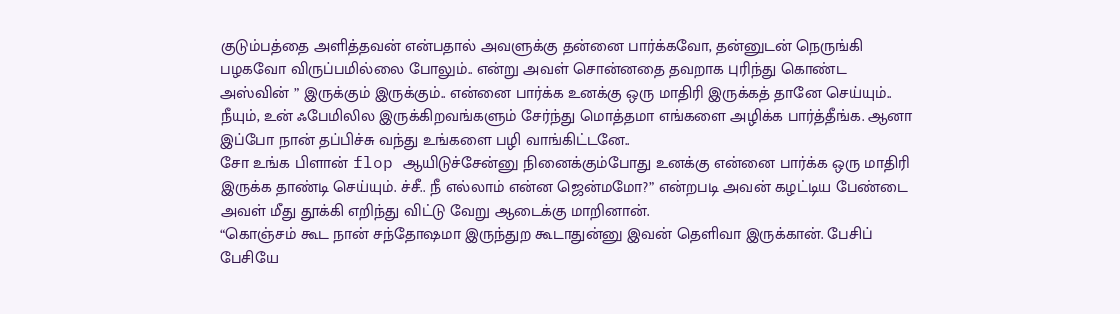குடும்பத்தை அளித்தவன் என்பதால் அவளுக்கு தன்னை பார்க்கவோ, தன்னுடன் நெருங்கி பழகவோ விருப்பமில்லை போலும்.. என்று அவள் சொன்னதை தவறாக புரிந்து கொண்ட அஸ்வின் ” இருக்கும் இருக்கும்.. என்னை பார்க்க உனக்கு ஒரு மாதிரி இருக்கத் தானே செய்யும்.. நீயும், உன் ஃபேமிலில இருக்கிறவங்களும் சேர்ந்து மொத்தமா எங்களை அழிக்க பார்த்தீங்க. ஆனா இப்போ நான் தப்பிச்சு வந்து உங்களை பழி வாங்கிட்டனே..
சோ உங்க பிளான் flop ஆயிடுச்சேன்னு நினைக்கும்போது உனக்கு என்னை பார்க்க ஒரு மாதிரி இருக்க தாண்டி செய்யும். ச்சீ.. நீ எல்லாம் என்ன ஜென்மமோ?” என்றபடி அவன் கழட்டிய பேண்டை அவள் மீது தூக்கி எறிந்து விட்டு வேறு ஆடைக்கு மாறினான்.
“கொஞ்சம் கூட நான் சந்தோஷமா இருந்துற கூடாதுன்னு இவன் தெளிவா இருக்கான். பேசிப் பேசியே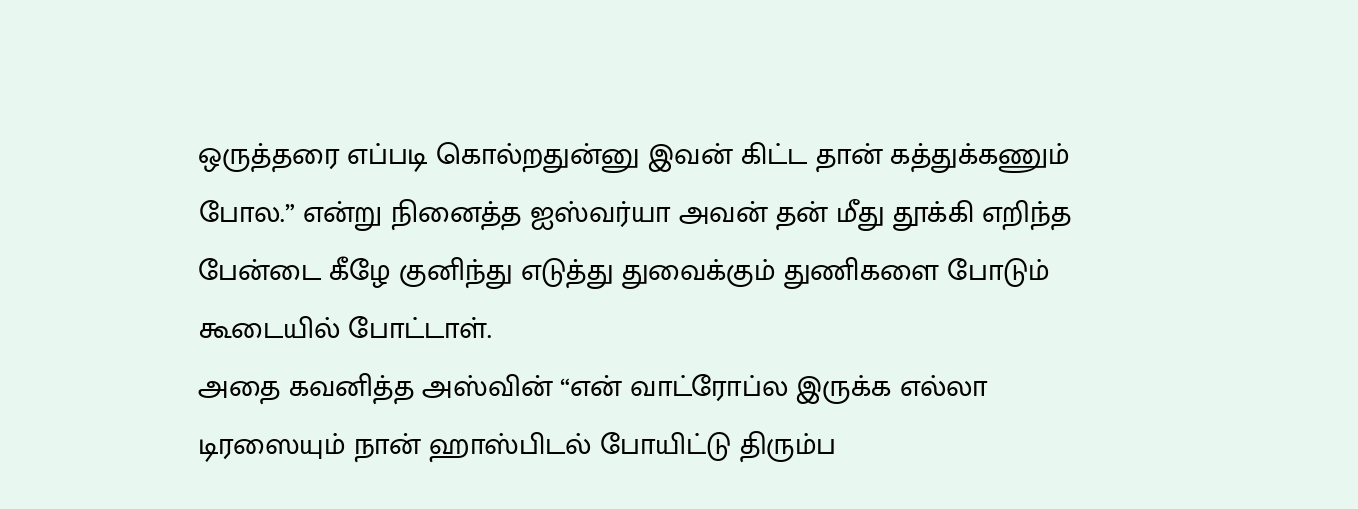ஒருத்தரை எப்படி கொல்றதுன்னு இவன் கிட்ட தான் கத்துக்கணும் போல.” என்று நினைத்த ஐஸ்வர்யா அவன் தன் மீது தூக்கி எறிந்த பேன்டை கீழே குனிந்து எடுத்து துவைக்கும் துணிகளை போடும் கூடையில் போட்டாள்.
அதை கவனித்த அஸ்வின் “என் வாட்ரோப்ல இருக்க எல்லா டிரஸையும் நான் ஹாஸ்பிடல் போயிட்டு திரும்ப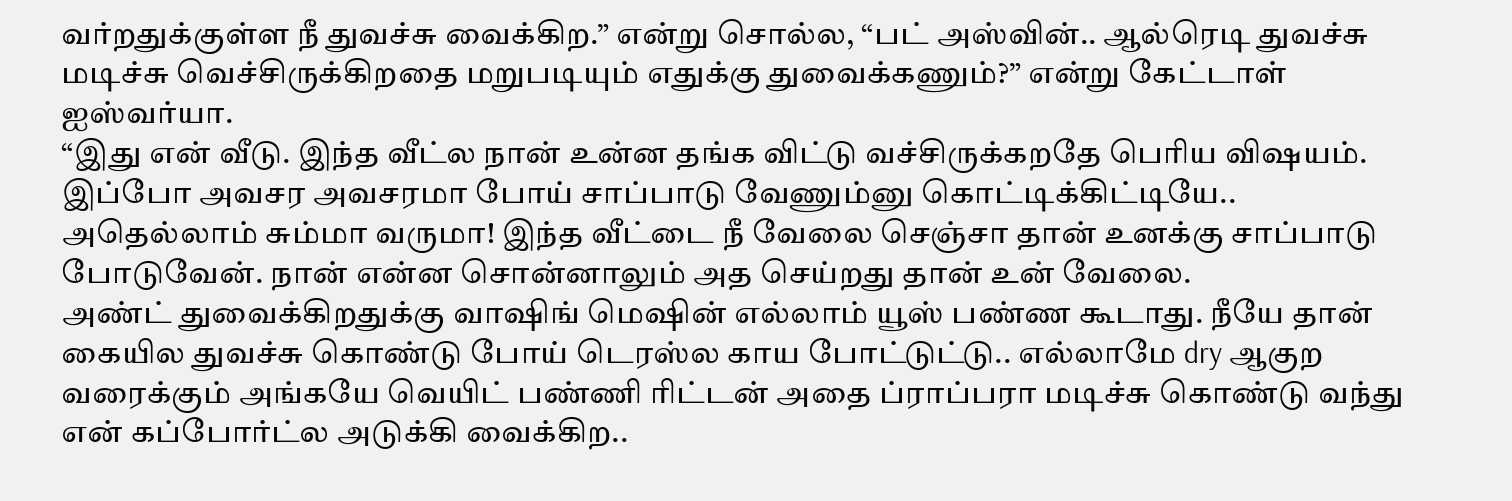வர்றதுக்குள்ள நீ துவச்சு வைக்கிற.” என்று சொல்ல, “பட் அஸ்வின்.. ஆல்ரெடி துவச்சு மடிச்சு வெச்சிருக்கிறதை மறுபடியும் எதுக்கு துவைக்கணும்?” என்று கேட்டாள் ஐஸ்வர்யா.
“இது என் வீடு. இந்த வீட்ல நான் உன்ன தங்க விட்டு வச்சிருக்கறதே பெரிய விஷயம். இப்போ அவசர அவசரமா போய் சாப்பாடு வேணும்னு கொட்டிக்கிட்டியே.. அதெல்லாம் சும்மா வருமா! இந்த வீட்டை நீ வேலை செஞ்சா தான் உனக்கு சாப்பாடு போடுவேன். நான் என்ன சொன்னாலும் அத செய்றது தான் உன் வேலை.
அண்ட் துவைக்கிறதுக்கு வாஷிங் மெஷின் எல்லாம் யூஸ் பண்ண கூடாது. நீயே தான் கையில துவச்சு கொண்டு போய் டெரஸ்ல காய போட்டுட்டு.. எல்லாமே dry ஆகுற வரைக்கும் அங்கயே வெயிட் பண்ணி ரிட்டன் அதை ப்ராப்பரா மடிச்சு கொண்டு வந்து என் கப்போர்ட்ல அடுக்கி வைக்கிற..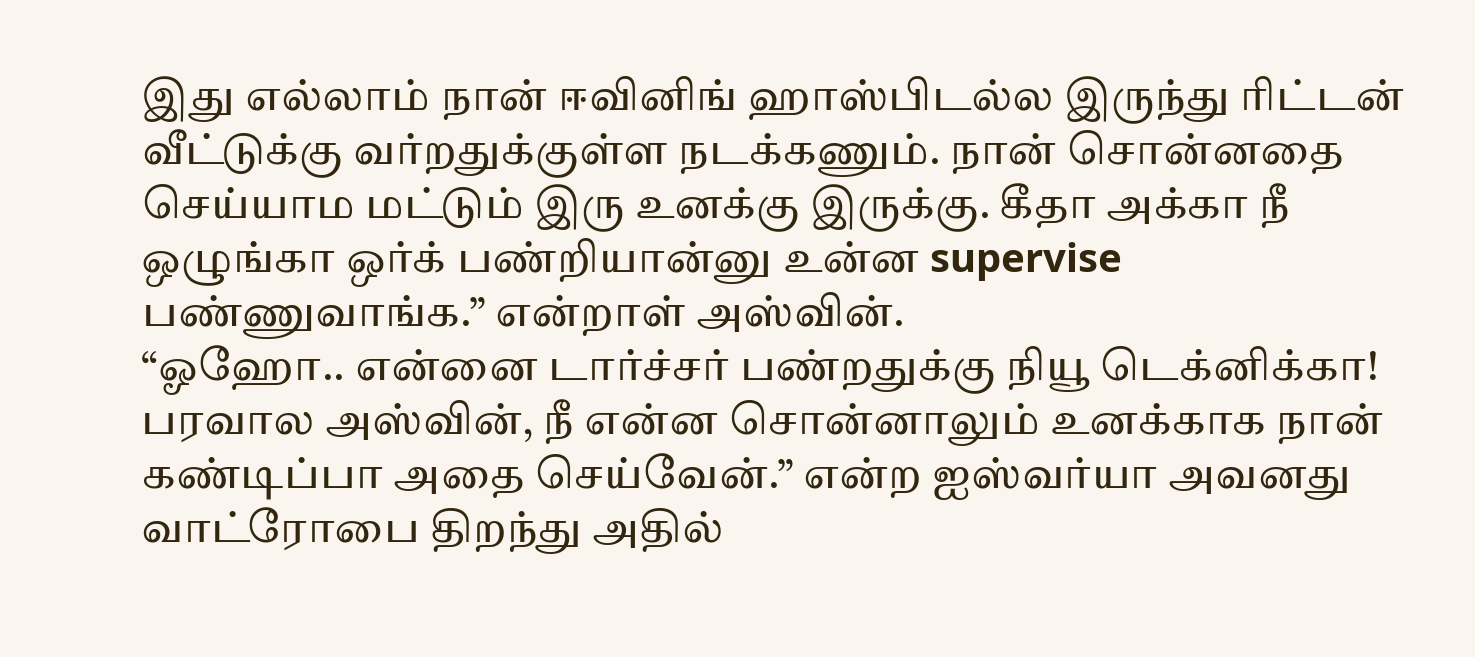இது எல்லாம் நான் ஈவினிங் ஹாஸ்பிடல்ல இருந்து ரிட்டன் வீட்டுக்கு வர்றதுக்குள்ள நடக்கணும். நான் சொன்னதை செய்யாம மட்டும் இரு உனக்கு இருக்கு. கீதா அக்கா நீ ஒழுங்கா ஒர்க் பண்றியான்னு உன்ன supervise பண்ணுவாங்க.” என்றாள் அஸ்வின்.
“ஓஹோ.. என்னை டார்ச்சர் பண்றதுக்கு நியூ டெக்னிக்கா! பரவால அஸ்வின், நீ என்ன சொன்னாலும் உனக்காக நான் கண்டிப்பா அதை செய்வேன்.” என்ற ஐஸ்வர்யா அவனது வாட்ரோபை திறந்து அதில்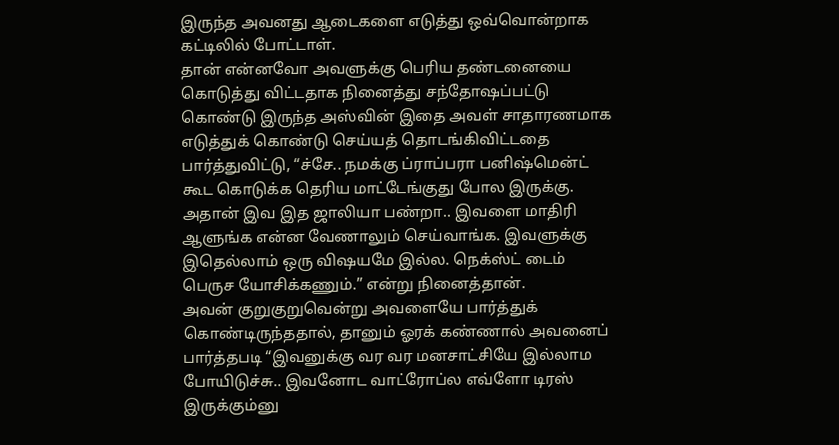இருந்த அவனது ஆடைகளை எடுத்து ஒவ்வொன்றாக கட்டிலில் போட்டாள்.
தான் என்னவோ அவளுக்கு பெரிய தண்டனையை கொடுத்து விட்டதாக நினைத்து சந்தோஷப்பட்டு கொண்டு இருந்த அஸ்வின் இதை அவள் சாதாரணமாக எடுத்துக் கொண்டு செய்யத் தொடங்கிவிட்டதை பார்த்துவிட்டு, “ச்சே.. நமக்கு ப்ராப்பரா பனிஷ்மென்ட் கூட கொடுக்க தெரிய மாட்டேங்குது போல இருக்கு. அதான் இவ இத ஜாலியா பண்றா.. இவளை மாதிரி ஆளுங்க என்ன வேணாலும் செய்வாங்க. இவளுக்கு இதெல்லாம் ஒரு விஷயமே இல்ல. நெக்ஸ்ட் டைம் பெருச யோசிக்கணும்.” என்று நினைத்தான்.
அவன் குறுகுறுவென்று அவளையே பார்த்துக் கொண்டிருந்ததால், தானும் ஓரக் கண்ணால் அவனைப் பார்த்தபடி “இவனுக்கு வர வர மனசாட்சியே இல்லாம போயிடுச்சு.. இவனோட வாட்ரோப்ல எவ்ளோ டிரஸ் இருக்கும்னு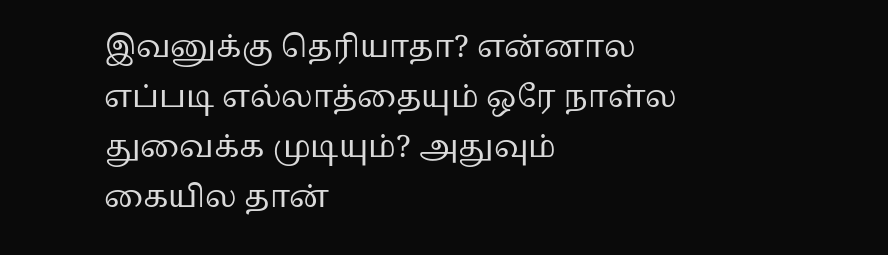இவனுக்கு தெரியாதா? என்னால எப்படி எல்லாத்தையும் ஒரே நாள்ல துவைக்க முடியும்? அதுவும் கையில தான்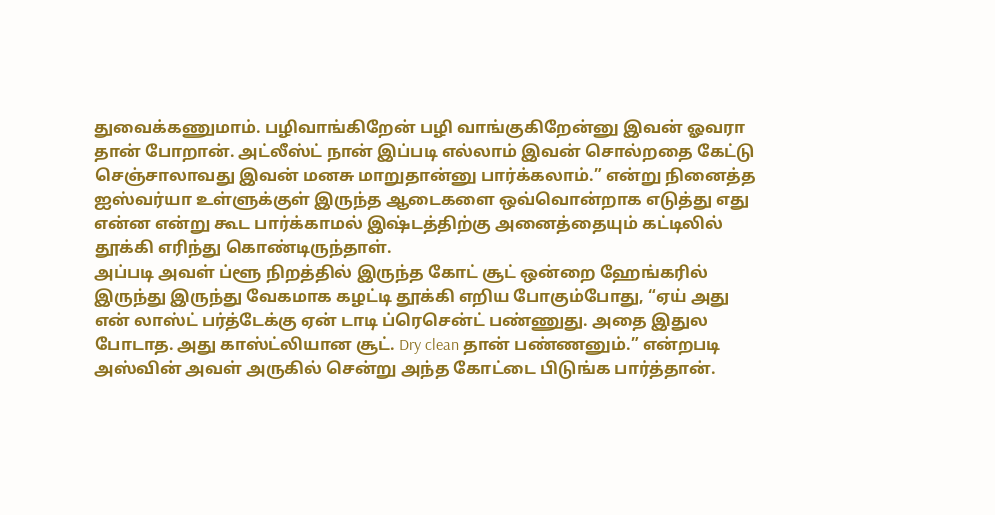துவைக்கணுமாம். பழிவாங்கிறேன் பழி வாங்குகிறேன்னு இவன் ஓவரா தான் போறான். அட்லீஸ்ட் நான் இப்படி எல்லாம் இவன் சொல்றதை கேட்டு செஞ்சாலாவது இவன் மனசு மாறுதான்னு பார்க்கலாம்.” என்று நினைத்த ஐஸ்வர்யா உள்ளுக்குள் இருந்த ஆடைகளை ஒவ்வொன்றாக எடுத்து எது என்ன என்று கூட பார்க்காமல் இஷ்டத்திற்கு அனைத்தையும் கட்டிலில் தூக்கி எரிந்து கொண்டிருந்தாள்.
அப்படி அவள் ப்ளூ நிறத்தில் இருந்த கோட் சூட் ஒன்றை ஹேங்கரில் இருந்து இருந்து வேகமாக கழட்டி தூக்கி எறிய போகும்போது, “ஏய் அது என் லாஸ்ட் பர்த்டேக்கு ஏன் டாடி ப்ரெசென்ட் பண்ணுது. அதை இதுல போடாத. அது காஸ்ட்லியான சூட். Dry clean தான் பண்ணனும்.” என்றபடி அஸ்வின் அவள் அருகில் சென்று அந்த கோட்டை பிடுங்க பார்த்தான்.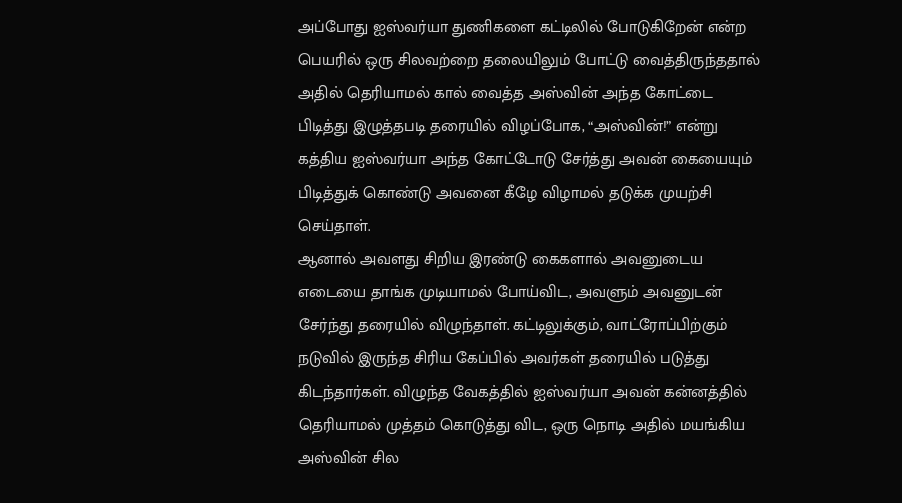அப்போது ஐஸ்வர்யா துணிகளை கட்டிலில் போடுகிறேன் என்ற பெயரில் ஒரு சிலவற்றை தலையிலும் போட்டு வைத்திருந்ததால் அதில் தெரியாமல் கால் வைத்த அஸ்வின் அந்த கோட்டை பிடித்து இழுத்தபடி தரையில் விழப்போக, “அஸ்வின்!” என்று கத்திய ஐஸ்வர்யா அந்த கோட்டோடு சேர்த்து அவன் கையையும் பிடித்துக் கொண்டு அவனை கீழே விழாமல் தடுக்க முயற்சி செய்தாள்.
ஆனால் அவளது சிறிய இரண்டு கைகளால் அவனுடைய எடையை தாங்க முடியாமல் போய்விட, அவளும் அவனுடன் சேர்ந்து தரையில் விழுந்தாள். கட்டிலுக்கும், வாட்ரோப்பிற்கும் நடுவில் இருந்த சிரிய கேப்பில் அவர்கள் தரையில் படுத்து கிடந்தார்கள். விழுந்த வேகத்தில் ஐஸ்வர்யா அவன் கன்னத்தில் தெரியாமல் முத்தம் கொடுத்து விட, ஒரு நொடி அதில் மயங்கிய அஸ்வின் சில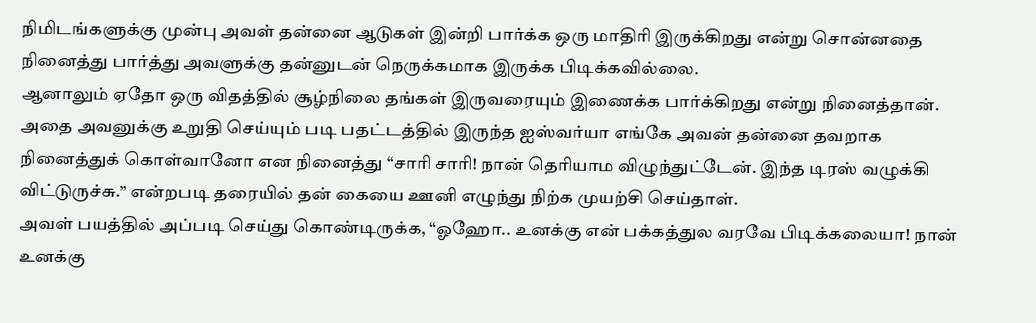நிமிடங்களுக்கு முன்பு அவள் தன்னை ஆடுகள் இன்றி பார்க்க ஒரு மாதிரி இருக்கிறது என்று சொன்னதை நினைத்து பார்த்து அவளுக்கு தன்னுடன் நெருக்கமாக இருக்க பிடிக்கவில்லை.
ஆனாலும் ஏதோ ஒரு விதத்தில் சூழ்நிலை தங்கள் இருவரையும் இணைக்க பார்க்கிறது என்று நினைத்தான். அதை அவனுக்கு உறுதி செய்யும் படி பதட்டத்தில் இருந்த ஐஸ்வர்யா எங்கே அவன் தன்னை தவறாக நினைத்துக் கொள்வானோ என நினைத்து “சாரி சாரி! நான் தெரியாம விழுந்துட்டேன். இந்த டிரஸ் வழுக்கி விட்டுருச்சு.” என்றபடி தரையில் தன் கையை ஊனி எழுந்து நிற்க முயற்சி செய்தாள்.
அவள் பயத்தில் அப்படி செய்து கொண்டிருக்க, “ஓஹோ.. உனக்கு என் பக்கத்துல வரவே பிடிக்கலையா! நான் உனக்கு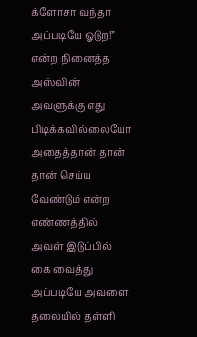க்ளோசா வந்தா அப்படியே ஓடுற!” என்ற நினைத்த அஸ்வின் அவளுக்கு எது பிடிக்கவில்லையோ அதைத்தான் தான் தான் செய்ய வேண்டும் என்ற எண்ணத்தில் அவள் இடுப்பில் கை வைத்து அப்படியே அவளை தலையில் தள்ளி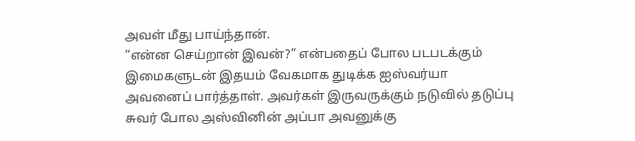அவள் மீது பாய்ந்தான்.
“என்ன செய்றான் இவன்?” என்பதைப் போல படபடக்கும் இமைகளுடன் இதயம் வேகமாக துடிக்க ஐஸ்வர்யா அவனைப் பார்த்தாள். அவர்கள் இருவருக்கும் நடுவில் தடுப்பு சுவர் போல அஸ்வினின் அப்பா அவனுக்கு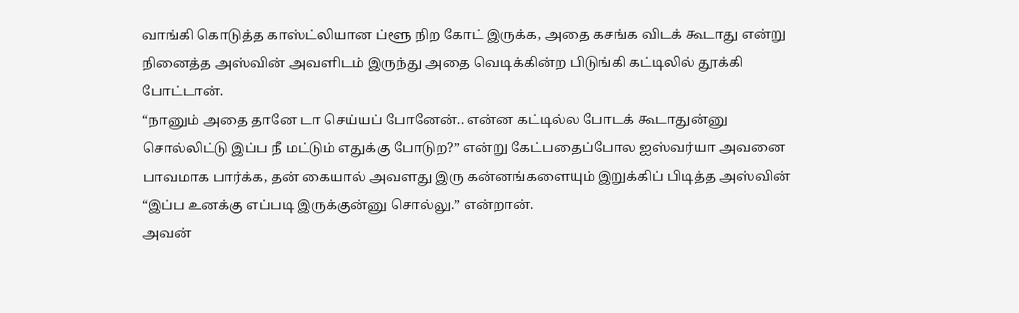வாங்கி கொடுத்த காஸ்ட்லியான ப்ளூ நிற கோட் இருக்க, அதை கசங்க விடக் கூடாது என்று நினைத்த அஸ்வின் அவளிடம் இருந்து அதை வெடிக்கின்ற பிடுங்கி கட்டிலில் தூக்கி போட்டான்.
“நானும் அதை தானே டா செய்யப் போனேன்.. என்ன கட்டில்ல போடக் கூடாதுன்னு சொல்லிட்டு இப்ப நீ மட்டும் எதுக்கு போடுற?” என்று கேட்பதைப்போல ஐஸ்வர்யா அவனை பாவமாக பார்க்க, தன் கையால் அவளது இரு கன்னங்களையும் இறுக்கிப் பிடித்த அஸ்வின் “இப்ப உனக்கு எப்படி இருக்குன்னு சொல்லு.” என்றான்.
அவன்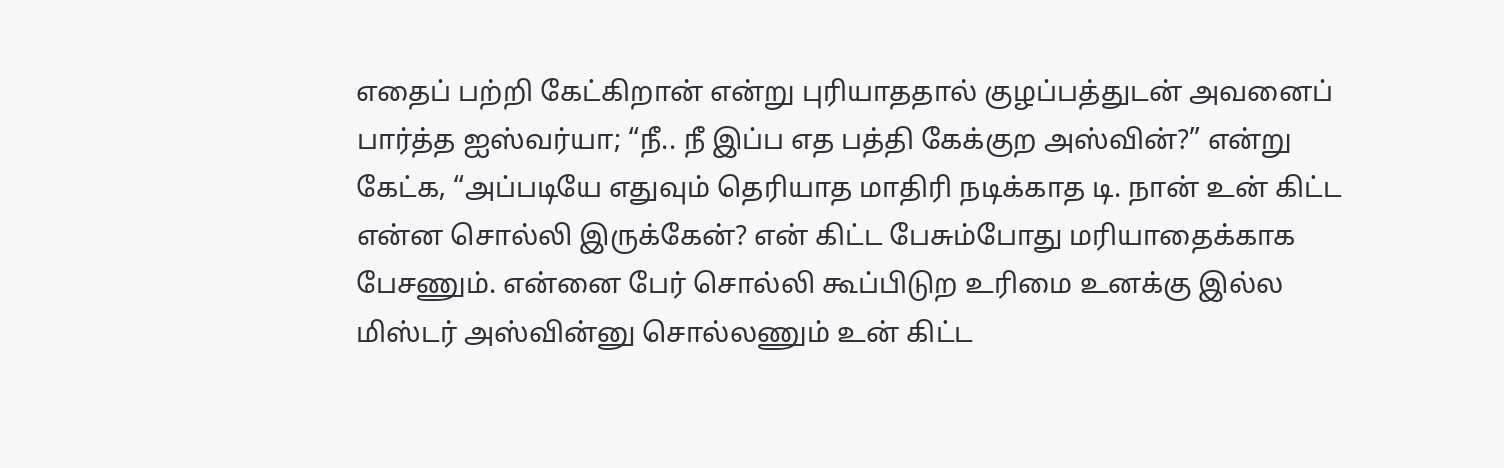எதைப் பற்றி கேட்கிறான் என்று புரியாததால் குழப்பத்துடன் அவனைப் பார்த்த ஐஸ்வர்யா; “நீ.. நீ இப்ப எத பத்தி கேக்குற அஸ்வின்?” என்று கேட்க, “அப்படியே எதுவும் தெரியாத மாதிரி நடிக்காத டி. நான் உன் கிட்ட என்ன சொல்லி இருக்கேன்? என் கிட்ட பேசும்போது மரியாதைக்காக பேசணும். என்னை பேர் சொல்லி கூப்பிடுற உரிமை உனக்கு இல்ல மிஸ்டர் அஸ்வின்னு சொல்லணும் உன் கிட்ட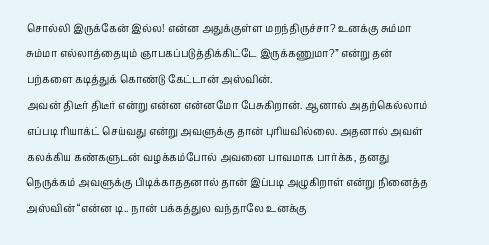சொல்லி இருக்கேன் இல்ல! என்ன அதுக்குள்ள மறந்திருச்சா? உனக்கு சும்மா சும்மா எல்லாத்தையும் ஞாபகப்படுத்திக்கிட்டே இருக்கணுமா?” என்று தன் பற்களை கடித்துக் கொண்டு கேட்டான் அஸ்வின்.
அவன் திடீர் திடீர் என்று என்ன என்னமோ பேசுகிறான். ஆனால் அதற்கெல்லாம் எப்படி ரியாக்ட் செய்வது என்று அவளுக்கு தான் புரியவில்லை. அதனால் அவள் கலக்கிய கண்களுடன் வழக்கம்போல் அவனை பாவமாக பார்க்க, தனது நெருக்கம் அவளுக்கு பிடிக்காததனால் தான் இப்படி அழுகிறாள் என்று நினைத்த அஸ்வின் “என்ன டி.. நான் பக்கத்துல வந்தாலே உனக்கு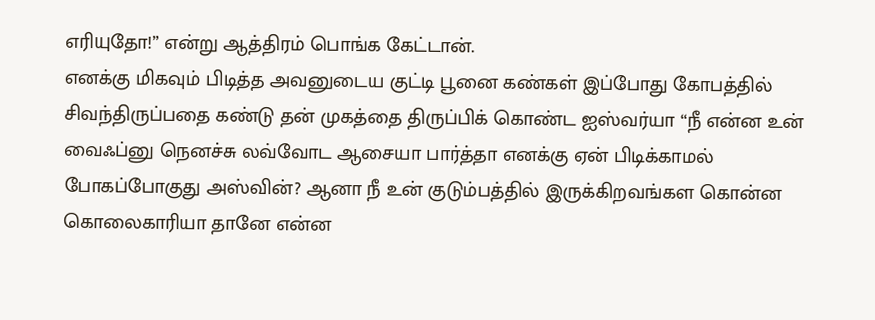எரியுதோ!” என்று ஆத்திரம் பொங்க கேட்டான்.
எனக்கு மிகவும் பிடித்த அவனுடைய குட்டி பூனை கண்கள் இப்போது கோபத்தில் சிவந்திருப்பதை கண்டு தன் முகத்தை திருப்பிக் கொண்ட ஐஸ்வர்யா “நீ என்ன உன் வைஃப்னு நெனச்சு லவ்வோட ஆசையா பார்த்தா எனக்கு ஏன் பிடிக்காமல் போகப்போகுது அஸ்வின்? ஆனா நீ உன் குடும்பத்தில் இருக்கிறவங்கள கொன்ன கொலைகாரியா தானே என்ன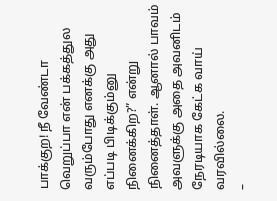பாக்குற! நீ வேண்டா வெறுப்பா என் பக்கத்துல வரும்போது எனக்கு அது எப்படி பிடிக்கும்னு நினைக்கிற?” என்று நினைத்தாள். ஆனால் பாவம் அவளுக்கு அதை அவனிடம் நேரடியாக கேட்க வாய் வரவில்லை.
–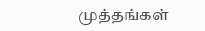முத்தங்கள்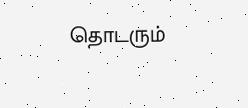தொடரும்